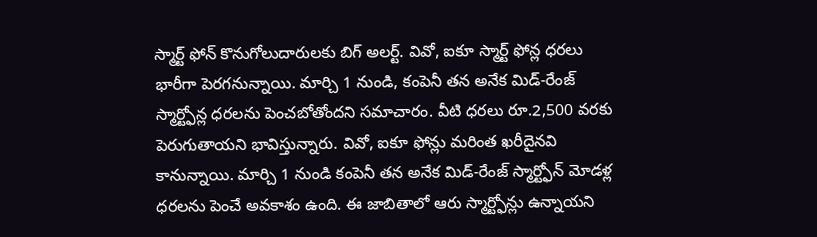స్మార్ట్ ఫోన్ కొనుగోలుదారులకు బిగ్ అలర్ట్. వివో, ఐకూ స్మార్ట్ ఫోన్ల ధరలు భారీగా పెరగనున్నాయి. మార్చి 1 నుండి, కంపెనీ తన అనేక మిడ్-రేంజ్ స్మార్ట్ఫోన్ల ధరలను పెంచబోతోందని సమాచారం. వీటి ధరలు రూ.2,500 వరకు పెరుగుతాయని భావిస్తున్నారు. వివో, ఐకూ ఫోన్లు మరింత ఖరీదైనవి కానున్నాయి. మార్చి 1 నుండి కంపెనీ తన అనేక మిడ్-రేంజ్ స్మార్ట్ఫోన్ మోడళ్ల ధరలను పెంచే అవకాశం ఉంది. ఈ జాబితాలో ఆరు స్మార్ట్ఫోన్లు ఉన్నాయని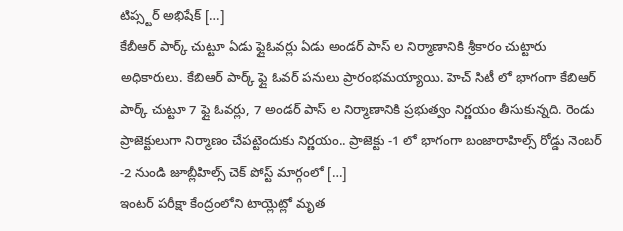టిప్స్టర్ అభిషేక్ […]
కేబీఆర్ పార్క్ చుట్టూ ఏడు ఫ్లైఓవర్లు ఏడు అండర్ పాస్ ల నిర్మాణానికి శ్రీకారం చుట్టారు అధికారులు. కేబిఆర్ పార్క్ ఫ్లై ఓవర్ పనులు ప్రారంభమయ్యాయి. హెచ్ సిటీ లో భాగంగా కేబిఆర్ పార్క్ చుట్టూ 7 ఫ్లై ఓవర్లు, 7 అండర్ పాస్ ల నిర్మాణానికి ప్రభుత్వం నిర్ణయం తీసుకున్నది. రెండు ప్రాజెక్టులుగా నిర్మాణం చేపట్టెందుకు నిర్ణయం.. ప్రాజెక్టు -1 లో భాగంగా బంజారాహిల్స్ రోడ్డు నెంబర్ -2 నుండి జూబ్లీహిల్స్ చెక్ పోస్ట్ మార్గంలో […]
ఇంటర్ పరీక్షా కేంద్రంలోని టాయ్లెట్లో మృత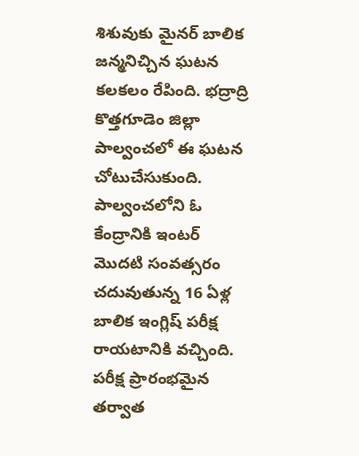శిశువుకు మైనర్ బాలిక జన్మనిచ్చిన ఘటన కలకలం రేపింది. భద్రాద్రి కొత్తగూడెం జిల్లా పాల్వంచలో ఈ ఘటన చోటుచేసుకుంది. పాల్వంచలోని ఓ కేంద్రానికి ఇంటర్ మొదటి సంవత్సరం చదువుతున్న 16 ఏళ్ల బాలిక ఇంగ్లిష్ పరీక్ష రాయటానికి వచ్చింది. పరీక్ష ప్రారంభమైన తర్వాత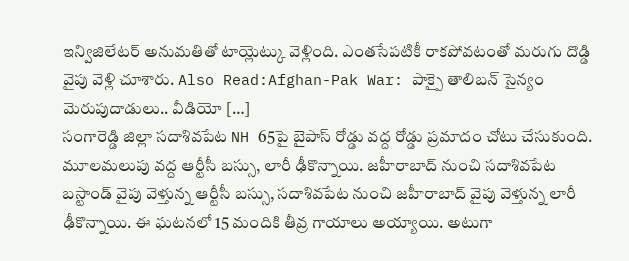ఇన్విజిలేటర్ అనుమతితో టాయ్లెట్కు వెళ్లింది. ఎంతసేపటికీ రాకపోవటంతో మరుగు దొడ్డి వైపు వెళ్లి చూశారు. Also Read:Afghan-Pak War: పాక్పై తాలిబన్ సైన్యం మెరుపుదాడులు.. వీడియో […]
సంగారెడ్డి జిల్లా సదాశివపేట NH 65పై బైపాస్ రోడ్డు వద్ద రోడ్డు ప్రమాదం చోటు చేసుకుంది. మూలమలుపు వద్ద ఆర్టీసీ బస్సు, లారీ ఢీకొన్నాయి. జహీరాబాద్ నుంచి సదాశివపేట బస్టాండ్ వైపు వెళ్తున్న ఆర్టీసీ బస్సు, సదాశివపేట నుంచి జహీరాబాద్ వైపు వెళ్తున్న లారీ ఢీకొన్నాయి. ఈ ఘటనలో 15 మందికి తీవ్ర గాయాలు అయ్యాయి. అటుగా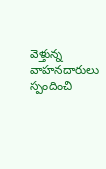వెళ్తున్న వాహనదారులు స్పందించి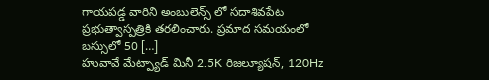గాయపడ్డ వారిని అంబులెన్స్ లో సదాశివపేట ప్రభుత్వాస్పత్రికి తరలించారు. ప్రమాద సమయంలో బస్సులో 50 […]
హువావే మేట్ప్యాడ్ మినీ 2.5K రిజల్యూషన్, 120Hz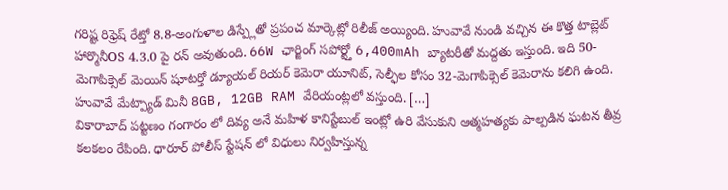గరిష్ట రిఫ్రెష్ రేట్తో 8.8-అంగుళాల డిస్ప్లేతో ప్రపంచ మార్కెట్లో రిలీజ్ అయ్యింది. హువావే నుండి వచ్చిన ఈ కొత్త టాబ్లెట్ హార్మొనీOS 4.3.0 పై రన్ అవుతుంది. 66W ఛార్జింగ్ సపోర్ట్తో 6,400mAh బ్యాటరీతో మద్దతు ఇస్తుంది. ఇది 50-మెగాపిక్సెల్ మెయిన్ షూటర్తో డ్యూయల్ రియర్ కెమెరా యూనిట్, సెల్ఫీల కోసం 32-మెగాపిక్సెల్ కెమెరాను కలిగి ఉంది. హువావే మేట్ప్యాడ్ మినీ 8GB, 12GB RAM వేరియంట్లలో వస్తుంది. […]
వికారాబాద్ పట్టణం గంగారం లో దివ్య అనే మహిళ కానిస్టేబుల్ ఇంట్లో ఉరి వేసుకుని ఆత్మహత్యకు పాల్పడిన ఘటన తీవ్ర కలకలం రేపింది. ధారూర్ పోలీస్ స్టేషన్ లో విధులు నిర్వహిస్తున్న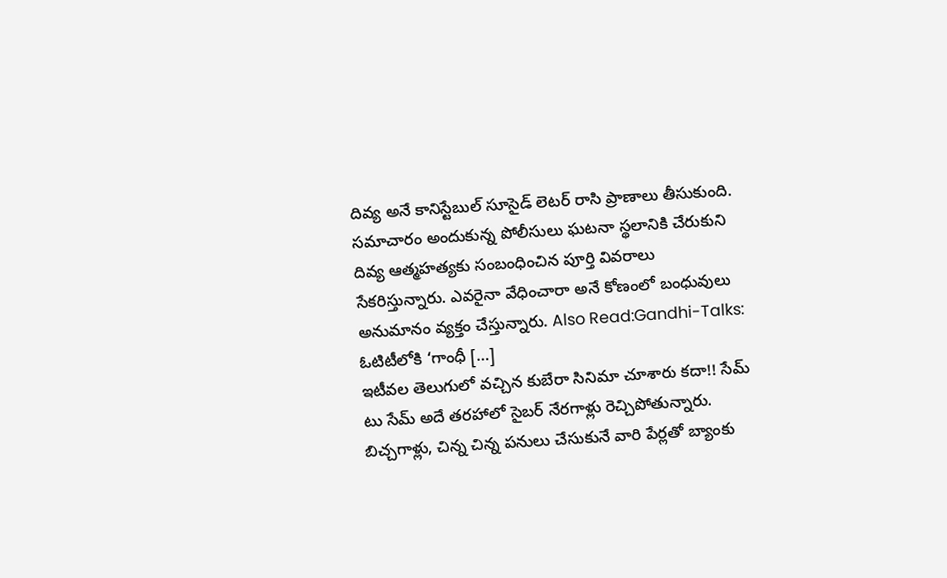దివ్య అనే కానిస్టేబుల్ సూసైడ్ లెటర్ రాసి ప్రాణాలు తీసుకుంది. సమాచారం అందుకున్న పోలీసులు ఘటనా స్థలానికి చేరుకుని దివ్య ఆత్మహత్యకు సంబంధించిన పూర్తి వివరాలు సేకరిస్తున్నారు. ఎవరైనా వేధించారా అనే కోణంలో బంధువులు అనుమానం వ్యక్తం చేస్తున్నారు. Also Read:Gandhi-Talks: ఓటిటీలోకి ‘గాంధీ […]
ఇటీవల తెలుగులో వచ్చిన కుబేరా సినిమా చూశారు కదా!! సేమ్ టు సేమ్ అదే తరహాలో సైబర్ నేరగాళ్లు రెచ్చిపోతున్నారు. బిచ్చగాళ్లు, చిన్న చిన్న పనులు చేసుకునే వారి పేర్లతో బ్యాంకు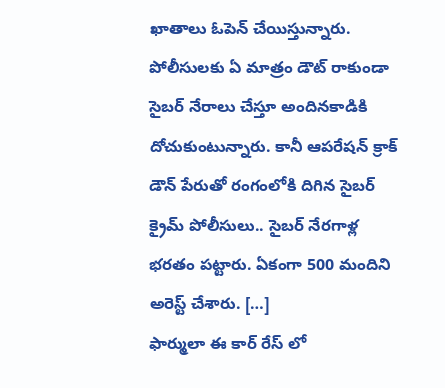ఖాతాలు ఓపెన్ చేయిస్తున్నారు. పోలీసులకు ఏ మాత్రం డౌట్ రాకుండా సైబర్ నేరాలు చేస్తూ అందినకాడికి దోచుకుంటున్నారు. కానీ ఆపరేషన్ క్రాక్ డౌన్ పేరుతో రంగంలోకి దిగిన సైబర్ క్రైమ్ పోలీసులు.. సైబర్ నేరగాళ్ల భరతం పట్టారు. ఏకంగా 500 మందిని అరెస్ట్ చేశారు. […]
ఫార్ములా ఈ కార్ రేస్ లో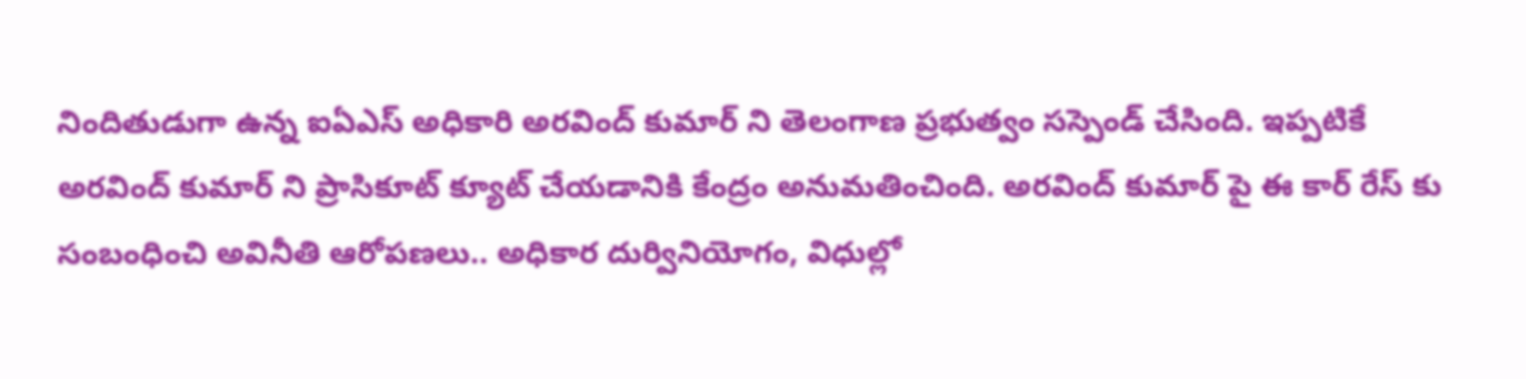నిందితుడుగా ఉన్న ఐఏఎస్ అధికారి అరవింద్ కుమార్ ని తెలంగాణ ప్రభుత్వం సస్పెండ్ చేసింది. ఇప్పటికే అరవింద్ కుమార్ ని ప్రాసికూట్ క్యూట్ చేయడానికి కేంద్రం అనుమతించింది. అరవింద్ కుమార్ పై ఈ కార్ రేస్ కు సంబంధించి అవినీతి ఆరోపణలు.. అధికార దుర్వినియోగం, విధుల్లో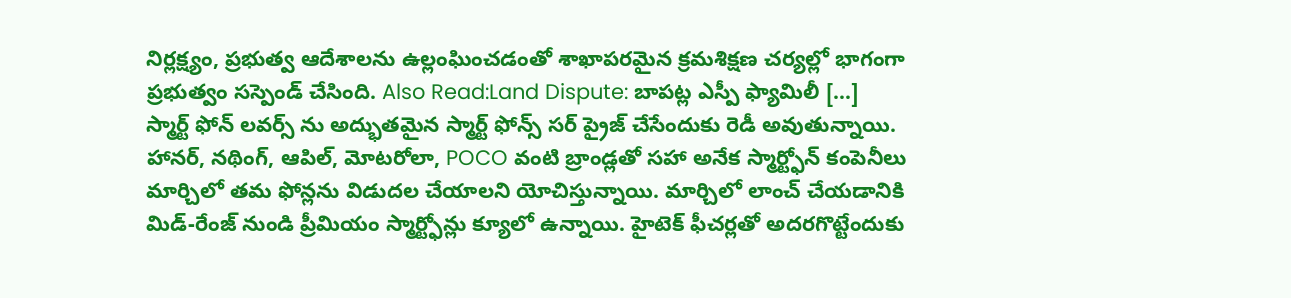నిర్లక్ష్యం, ప్రభుత్వ ఆదేశాలను ఉల్లంఘించడంతో శాఖాపరమైన క్రమశిక్షణ చర్యల్లో భాగంగా ప్రభుత్వం సస్పెండ్ చేసింది. Also Read:Land Dispute: బాపట్ల ఎస్పీ ఫ్యామిలీ […]
స్మార్ట్ ఫోన్ లవర్స్ ను అద్భుతమైన స్మార్ట్ ఫోన్స్ సర్ ప్రైజ్ చేసేందుకు రెడీ అవుతున్నాయి. హానర్, నథింగ్, ఆపిల్, మోటరోలా, POCO వంటి బ్రాండ్లతో సహా అనేక స్మార్ట్ఫోన్ కంపెనీలు మార్చిలో తమ ఫోన్లను విడుదల చేయాలని యోచిస్తున్నాయి. మార్చిలో లాంచ్ చేయడానికి మిడ్-రేంజ్ నుండి ప్రీమియం స్మార్ట్ఫోన్లు క్యూలో ఉన్నాయి. హైటెక్ ఫీచర్లతో అదరగొట్టేందుకు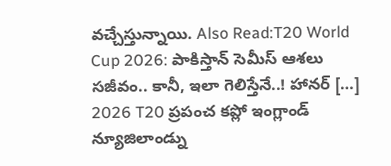వచ్చేస్తున్నాయి. Also Read:T20 World Cup 2026: పాకిస్తాన్ సెమీస్ ఆశలు సజీవం.. కానీ, ఇలా గెలిస్తేనే..! హానర్ […]
2026 T20 ప్రపంచ కప్లో ఇంగ్లాండ్ న్యూజిలాండ్ను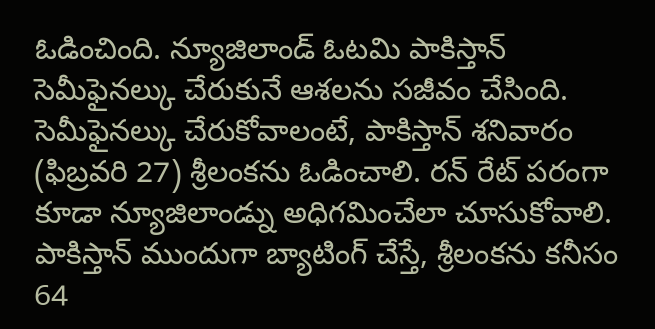ఓడించింది. న్యూజిలాండ్ ఓటమి పాకిస్తాన్ సెమీఫైనల్కు చేరుకునే ఆశలను సజీవం చేసింది. సెమీఫైనల్కు చేరుకోవాలంటే, పాకిస్తాన్ శనివారం (ఫిబ్రవరి 27) శ్రీలంకను ఓడించాలి. రన్ రేట్ పరంగా కూడా న్యూజిలాండ్ను అధిగమించేలా చూసుకోవాలి. పాకిస్తాన్ ముందుగా బ్యాటింగ్ చేస్తే, శ్రీలంకను కనీసం 64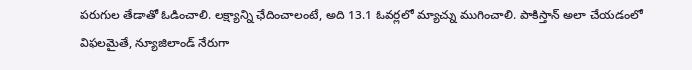పరుగుల తేడాతో ఓడించాలి. లక్ష్యాన్ని ఛేదించాలంటే, అది 13.1 ఓవర్లలో మ్యాచ్ను ముగించాలి. పాకిస్తాన్ అలా చేయడంలో విఫలమైతే, న్యూజిలాండ్ నేరుగా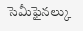సెమీఫైనల్కు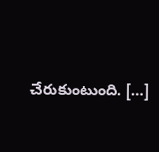చేరుకుంటుంది. […]